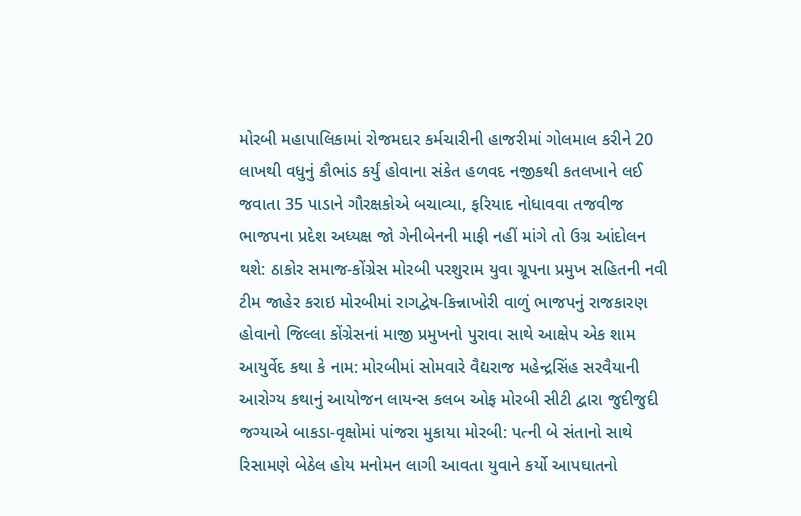મોરબી મહાપાલિકામાં રોજમદાર કર્મચારીની હાજરીમાં ગોલમાલ કરીને 20 લાખથી વધુનું કૌભાંડ કર્યું હોવાના સંકેત હળવદ નજીકથી કતલખાને લઈ જવાતા 35 પાડાને ગૌરક્ષકોએ બચાવ્યા, ફરિયાદ નોધાવવા તજવીજ ભાજપના પ્રદેશ અધ્યક્ષ જો ગેનીબેનની માફી નહીં માંગે તો ઉગ્ર આંદોલન થશે: ઠાકોર સમાજ-કોંગ્રેસ મોરબી પરશુરામ યુવા ગ્રૂપના પ્રમુખ સહિતની નવી ટીમ જાહેર કરાઇ મોરબીમાં રાગદ્વેષ-કિન્નાખોરી વાળું ભાજપનું રાજકારણ હોવાનો જિલ્લા કોંગ્રેસનાં માજી પ્રમુખનો પુરાવા સાથે આક્ષેપ એક શામ આયુર્વેદ કથા કે નામ: મોરબીમાં સોમવારે વૈદ્યરાજ મહેન્દ્રસિંહ સરવૈયાની આરોગ્ય કથાનું આયોજન લાયન્સ કલબ ઓફ મોરબી સીટી દ્વારા જુદીજુદી જગ્યાએ બાકડા-વૃક્ષોમાં પાંજરા મુકાયા મોરબી: પત્ની બે સંતાનો સાથે રિસામણે બેઠેલ હોય મનોમન લાગી આવતા યુવાને કર્યો આપઘાતનો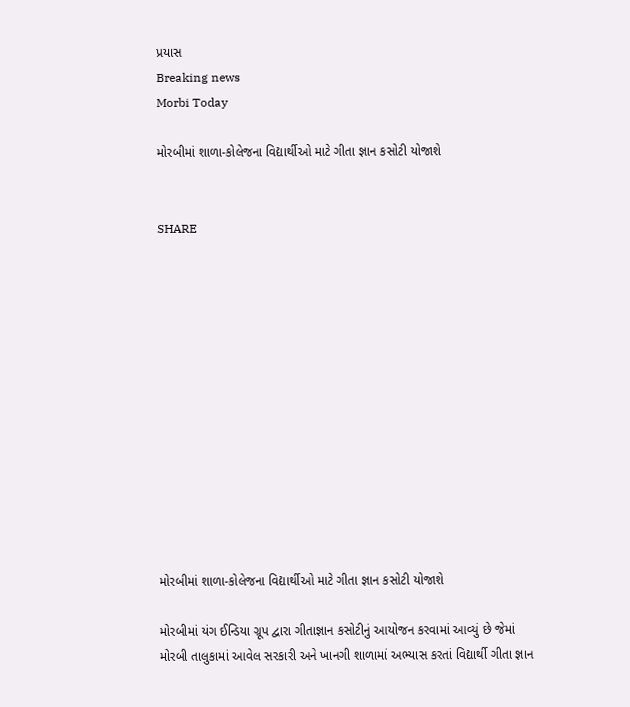પ્રયાસ
Breaking news
Morbi Today

મોરબીમાં શાળા-કોલેજના વિદ્યાર્થીઓ માટે ગીતા જ્ઞાન કસોટી યોજાશે


SHARE













મોરબીમાં શાળા-કોલેજના વિદ્યાર્થીઓ માટે ગીતા જ્ઞાન કસોટી યોજાશે

મોરબીમાં યંગ ઈન્ડિયા ગ્રૂપ દ્વારા ગીતાજ્ઞાન કસોટીનું આયોજન કરવામાં આવ્યું છે જેમાં મોરબી તાલુકામાં આવેલ સરકારી અને ખાનગી શાળામાં અભ્યાસ કરતાં વિદ્યાર્થી ગીતા જ્ઞાન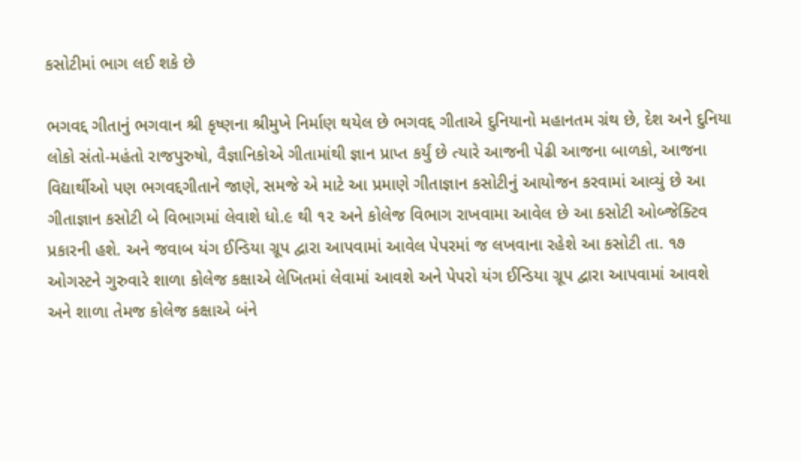કસોટીમાં ભાગ લઈ શકે છે

ભગવદ્દ ગીતાનું ભગવાન શ્રી કૃષ્ણના શ્રીમુખે નિર્માણ થયેલ છે ભગવદ્દ ગીતાએ દુનિયાનો મહાનતમ ગ્રંથ છે, દેશ અને દુનિયા લોકો સંતો-મહંતો રાજપુરુષો, વૈજ્ઞાનિકોએ ગીતામાંથી જ્ઞાન પ્રાપ્ત કર્યું છે ત્યારે આજની પેઢી આજના બાળકો, આજના વિદ્યાર્થીઓ પણ ભગવદ્દગીતાને જાણે, સમજે એ માટે આ પ્રમાણે ગીતાજ્ઞાન કસોટીનું આયોજન કરવામાં આવ્યું છે આ ગીતાજ્ઞાન કસોટી બે વિભાગમાં લેવાશે ધો.૯ થી ૧૨ અને કોલેજ વિભાગ રાખવામા આવેલ છે આ કસોટી ઓબ્જેક્ટિવ પ્રકારની હશે. અને જવાબ યંગ ઈન્ડિયા ગ્રૂપ દ્વારા આપવામાં આવેલ પેપરમાં જ લખવાના રહેશે આ કસોટી તા. ૧૭ ઓગસ્ટને ગુરુવારે શાળા કોલેજ કક્ષાએ લેખિતમાં લેવામાં આવશે અને પેપરો યંગ ઈન્ડિયા ગ્રૂપ દ્વારા આપવામાં આવશે અને શાળા તેમજ કોલેજ કક્ષાએ બંને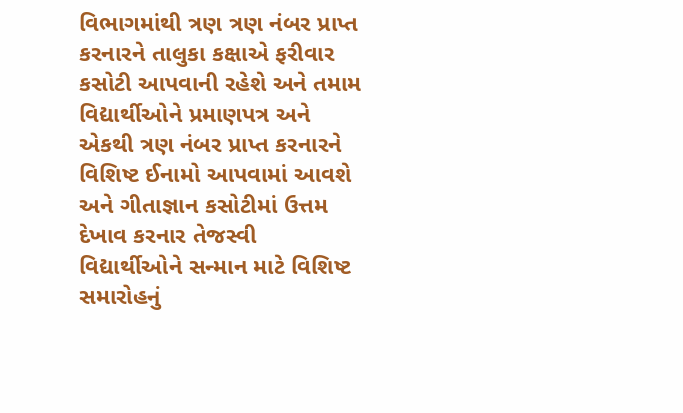વિભાગમાંથી ત્રણ ત્રણ નંબર પ્રાપ્ત કરનારને તાલુકા કક્ષાએ ફરીવાર કસોટી આપવાની રહેશે અને તમામ વિદ્યાર્થીઓને પ્રમાણપત્ર અને એકથી ત્રણ નંબર પ્રાપ્ત કરનારને વિશિષ્ટ ઈનામો આપવામાં આવશે અને ગીતાજ્ઞાન કસોટીમાં ઉત્તમ દેખાવ કરનાર તેજસ્વી વિદ્યાર્થીઓને સન્માન માટે વિશિષ્ટ સમારોહનું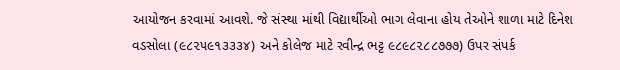આયોજન કરવામાં આવશે. જે સંસ્થા માંથી વિદ્યાર્થીઓ ભાગ લેવાના હોય તેઓને શાળા માટે દિનેશ વડસોલા (૯૮૨૫૯૧૩૩૩૪) અને કોલેજ માટે રવીન્દ્ર ભટ્ટ ૯૮૯૮૨૮૮૭૭૭) ઉપર સંપર્ક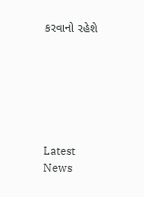કરવાનો રહેશે






Latest News